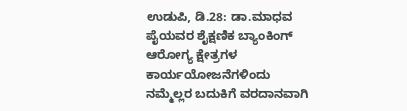ಉಡುಪಿ, ಡಿ.28: ಡಾ.ಮಾಧವ ಪೈಯವರ ಶೈಕ್ಷಣಿಕ ಬ್ಯಾಂಕಿಂಗ್ ಆರೇೂಗ್ಯ ಕ್ಷೇತ್ರಗಳ ಕಾರ್ಯಯೇೂಜನೆಗಳಿಂದು ನಮ್ಮೆಲ್ಲರ ಬದುಕಿಗೆ ವರದಾನವಾಗಿ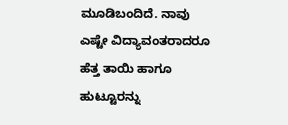ಮೂಡಿಬಂದಿದೆ. ನಾವು ಎಷ್ಟೇ ವಿದ್ಯಾವಂತರಾದರೂ ಹೆತ್ತ ತಾಯಿ ಹಾಗೂ ಹುಟ್ಟೂರನ್ನು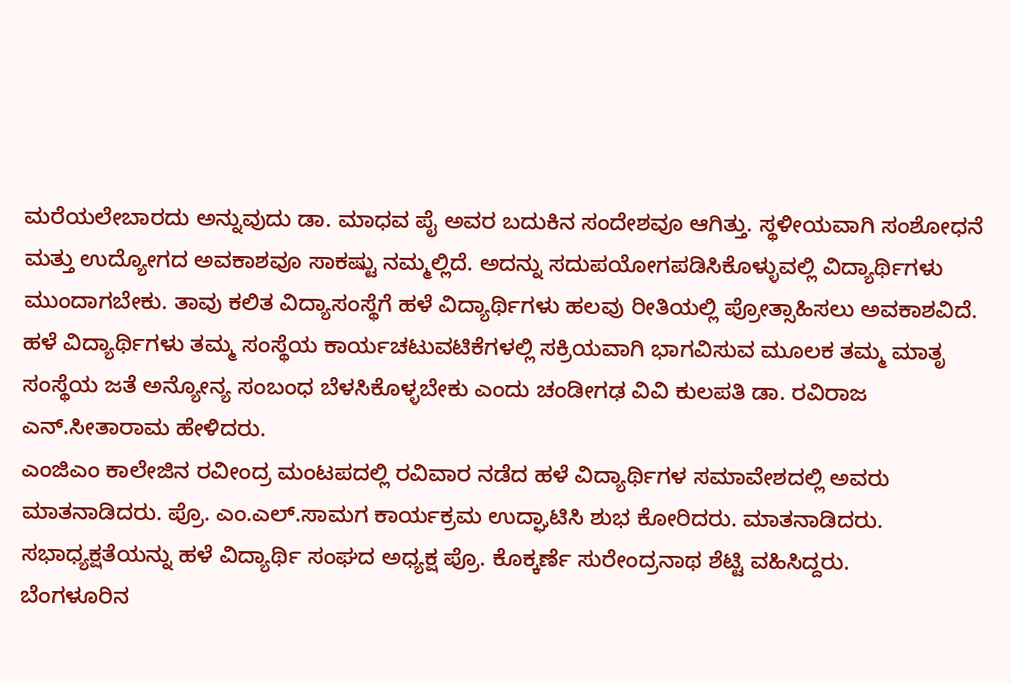ಮರೆಯಲೇಬಾರದು ಅನ್ನುವುದು ಡಾ. ಮಾಧವ ಪೈ ಅವರ ಬದುಕಿನ ಸಂದೇಶವೂ ಆಗಿತ್ತು. ಸ್ಥಳೀಯವಾಗಿ ಸಂಶೋಧನೆ ಮತ್ತು ಉದ್ಯೋಗದ ಅವಕಾಶವೂ ಸಾಕಷ್ಟು ನಮ್ಮಲ್ಲಿದೆ. ಅದನ್ನು ಸದುಪಯೋಗಪಡಿಸಿಕೊಳ್ಳುವಲ್ಲಿ ವಿದ್ಯಾರ್ಥಿಗಳು ಮುಂದಾಗಬೇಕು. ತಾವು ಕಲಿತ ವಿದ್ಯಾಸಂಸ್ಥೆಗೆ ಹಳೆ ವಿದ್ಯಾರ್ಥಿಗಳು ಹಲವು ರೀತಿಯಲ್ಲಿ ಪ್ರೇೂತ್ಸಾಹಿಸಲು ಅವಕಾಶವಿದೆ. ಹಳೆ ವಿದ್ಯಾರ್ಥಿಗಳು ತಮ್ಮ ಸಂಸ್ಥೆಯ ಕಾರ್ಯಚಟುವಟಿಕೆಗಳಲ್ಲಿ ಸಕ್ರಿಯವಾಗಿ ಭಾಗವಿಸುವ ಮೂಲಕ ತಮ್ಮ ಮಾತೃ ಸಂಸ್ಥೆಯ ಜತೆ ಅನ್ಯೇೂನ್ಯ ಸಂಬಂಧ ಬೆಳಸಿಕೊಳ್ಳಬೇಕು ಎಂದು ಚಂಡೀಗಢ ವಿವಿ ಕುಲಪತಿ ಡಾ. ರವಿರಾಜ ಎನ್.ಸೀತಾರಾಮ ಹೇಳಿದರು.
ಎಂಜಿಎಂ ಕಾಲೇಜಿನ ರವೀಂದ್ರ ಮಂಟಪದಲ್ಲಿ ರವಿವಾರ ನಡೆದ ಹಳೆ ವಿದ್ಯಾರ್ಥಿಗಳ ಸಮಾವೇಶದಲ್ಲಿ ಅವರು ಮಾತನಾಡಿದರು. ಪ್ರೊ. ಎಂ.ಎಲ್.ಸಾಮಗ ಕಾರ್ಯಕ್ರಮ ಉದ್ಘಾಟಿಸಿ ಶುಭ ಕೇೂರಿದರು. ಮಾತನಾಡಿದರು. ಸಭಾಧ್ಯಕ್ಷತೆಯನ್ನು ಹಳೆ ವಿದ್ಯಾರ್ಥಿ ಸಂಘದ ಅಧ್ಯಕ್ಷ ಪ್ರೊ. ಕೊಕ್ಕರ್ಣೆ ಸುರೇಂದ್ರನಾಥ ಶೆಟ್ಟಿ ವಹಿಸಿದ್ದರು.
ಬೆಂಗಳೂರಿನ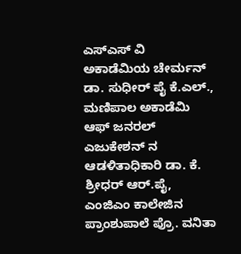ಎಸ್ಎಸ್ ವಿ ಅಕಾಡೆಮಿಯ ಚೇರ್ಮನ್ ಡಾ. ಸುಧೀರ್ ಪೈ ಕೆ.ಎಲ್., ಮಣಿಪಾಲ ಅಕಾಡೆಮಿ ಆಫ್ ಜನರಲ್ ಎಜುಕೇಶನ್ ನ ಆಡಳಿತಾಧಿಕಾರಿ ಡಾ. ಕೆ. ಶ್ರೀಧರ್ ಆರ್.ಪೈ, ಎಂಜಿಎಂ ಕಾಲೇಜಿನ ಪ್ರಾಂಶುಪಾಲೆ ಪ್ರೊ. ವನಿತಾ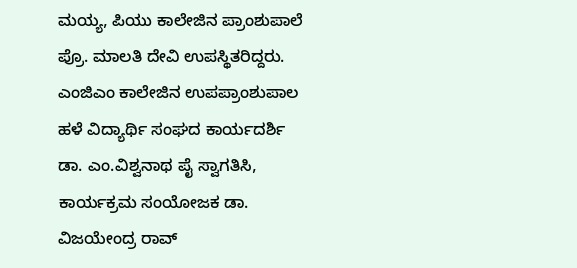ಮಯ್ಯ, ಪಿಯು ಕಾಲೇಜಿನ ಪ್ರಾಂಶುಪಾಲೆ ಪ್ರೊ. ಮಾಲತಿ ದೇವಿ ಉಪಸ್ಥಿತರಿದ್ದರು.
ಎಂಜಿಎಂ ಕಾಲೇಜಿನ ಉಪಪ್ರಾಂಶುಪಾಲ ಹಳೆ ವಿದ್ಯಾರ್ಥಿ ಸಂಘದ ಕಾರ್ಯದರ್ಶಿ ಡಾ. ಎಂ.ವಿಶ್ವನಾಥ ಪೈ ಸ್ವಾಗತಿಸಿ, ಕಾರ್ಯಕ್ರಮ ಸಂಯೋಜಕ ಡಾ. ವಿಜಯೇಂದ್ರ ರಾವ್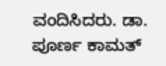ವಂದಿಸಿದರು. ಡಾ. ಪೂರ್ಣ ಕಾಮತ್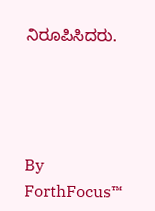ನಿರೂಪಿಸಿದರು.




By
ForthFocus™